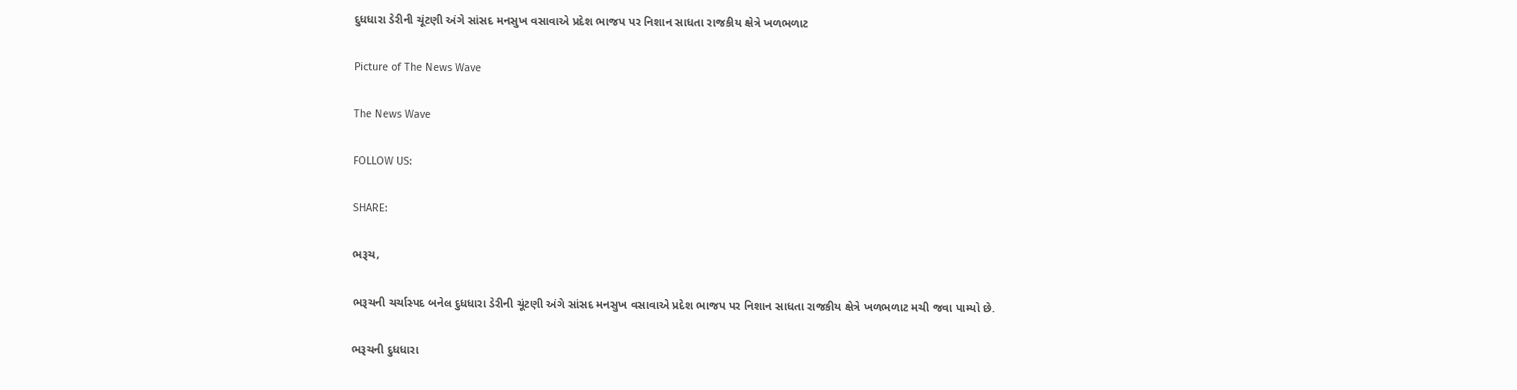દુધધારા ડેરીની ચૂંટણી અંગે સાંસદ મનસુખ વસાવાએ પ્રદેશ ભાજપ પર નિશાન સાધતા રાજકીય ક્ષેત્રે ખળભળાટ

Picture of The News Wave

The News Wave

FOLLOW US:

SHARE:

ભરૂચ,

ભરૂચની ચર્ચાસ્પદ બનેલ દુધધારા ડેરીની ચૂંટણી અંગે સાંસદ મનસુખ વસાવાએ પ્રદેશ ભાજપ પર નિશાન સાધતા રાજકીય ક્ષેત્રે ખળભળાટ મચી જવા પામ્યો છે.

ભરૂચની દુધધારા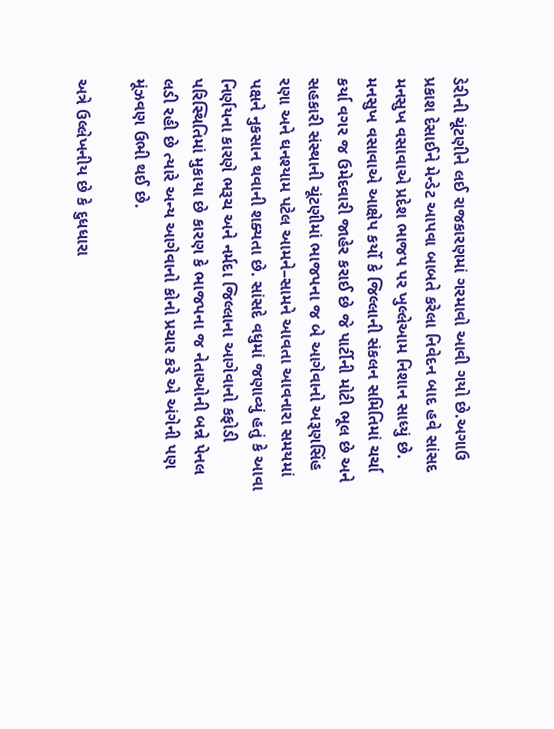ડેરીની ચૂંટણીને લઈ રાજકારણમાં ગરમાવો આવી ગયો છે.અગાઉ પ્રકાશ દેસાઈને મેન્ડેટ આપવા બાબતે કરેલા નિવેદન બાદ હવે સાંસદ મનસુખ વસાવાએ પ્રદેશ ભાજપ પર ખુલ્લેઆમ નિશાન સાધ્યું છે. મનસુખ વસાવાએ આક્ષેપ કર્યો કે જિલ્લાની સંકલન સમિતિમાં ચર્ચા કર્યા વગર જ ઉમેદવારી જાહેર કરાઈ છે જે પાર્ટીની મોટી ભૂલ છે અને સહકારી સંસ્થાની ચૂંટણીમાં ભાજપના જ બે આગેવાનો અરૂણસિંહ રણા અને ઘનશ્યામ પટેલ આમને–સામને આવતા આવનારા સમયમાં પક્ષને નુકસાન થવાની શક્યતા છે. સાંસદે વધુમાં જણાવ્યું હતું કે આવા નિર્ણયના કારણે ભરૂચ અને નર્મદા જિલ્લાના આગેવાનો કફોડી પરિસ્થિતિમાં મુકાયા છે કારણ કે ભાજપના જ નેતાઓની બન્ને પેનલ લડી રહી છે ત્યારે અન્ય આગેવાનો કોનો પ્રચાર કરે એ અંગેની પણ મૂંઝવણ ઉભી થઈ છે.

અત્રે ઉલ્લેખનીય છે કે દુધધારા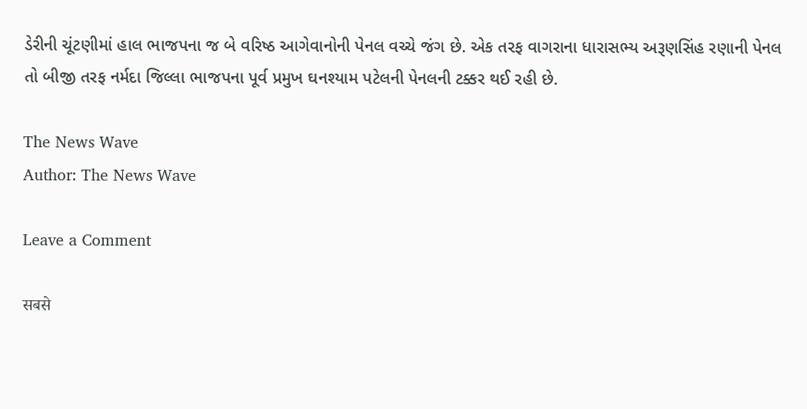ડેરીની ચૂંટણીમાં હાલ ભાજપના જ બે વરિષ્ઠ આગેવાનોની પેનલ વચ્ચે જંગ છે. એક તરફ વાગરાના ધારાસભ્ય અરૂણસિંહ રણાની પેનલ તો બીજી તરફ નર્મદા જિલ્લા ભાજપના પૂર્વ પ્રમુખ ઘનશ્યામ પટેલની પેનલની ટક્કર થઈ રહી છે.

The News Wave
Author: The News Wave

Leave a Comment

सबसे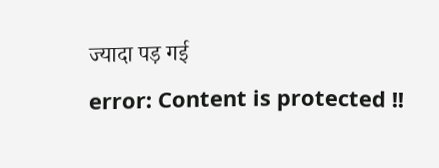ज्यादा पड़ गई
error: Content is protected !!